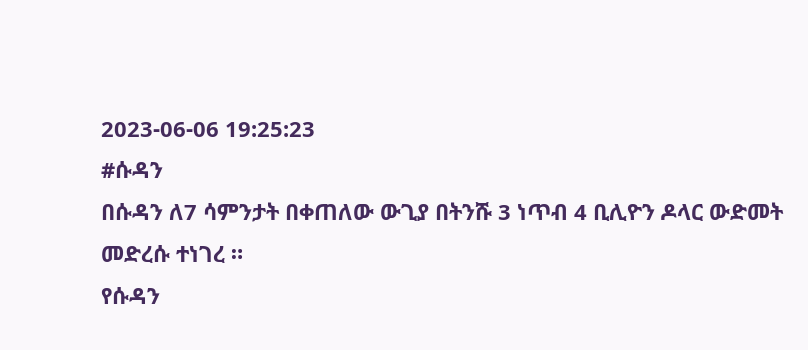2023-06-06 19:25:23
#ሱዳን
በሱዳን ለ7 ሳምንታት በቀጠለው ውጊያ በትንሹ 3 ነጥብ 4 ቢሊዮን ዶላር ውድመት መድረሱ ተነገረ ።
የሱዳን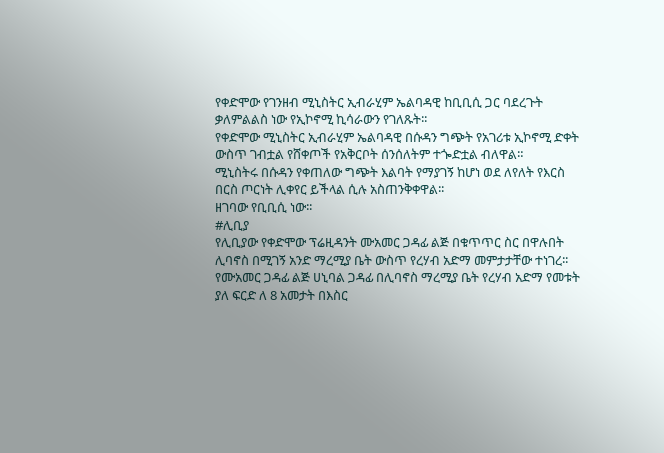የቀድሞው የገንዘብ ሚኒስትር ኢብራሂም ኤልባዳዊ ከቢቢሲ ጋር ባደረጉት ቃለምልልስ ነው የኢኮኖሚ ኪሳራውን የገለጹት፡፡
የቀድሞው ሚኒስትር ኢብራሂም ኤልባዳዊ በሱዳን ግጭት የአገሪቱ ኢኮኖሚ ድቀት ውስጥ ገብቷል የሸቀጦች የአቅርቦት ሰንሰለትም ተጐድቷል ብለዋል።
ሚኒስትሩ በሱዳን የቀጠለው ግጭት እልባት የማያገኝ ከሆነ ወደ ለየለት የእርስ በርስ ጦርነት ሊቀየር ይችላል ሲሉ አስጠንቅቀዋል፡፡
ዘገባው የቢቢሲ ነው፡፡
#ሊቢያ
የሊቢያው የቀድሞው ፕሬዚዳንት ሙአመር ጋዳፊ ልጅ በቁጥጥር ስር በዋሉበት ሊባኖስ በሚገኝ አንድ ማረሚያ ቤት ውስጥ የረሃብ አድማ መምታታቸው ተነገረ፡፡
የሙአመር ጋዳፊ ልጅ ሀኒባል ጋዳፊ በሊባኖስ ማረሚያ ቤት የረሃብ አድማ የመቱት ያለ ፍርድ ለ 8 አመታት በእስር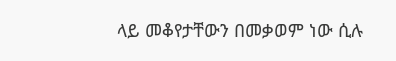ላይ መቆየታቸውን በመቃወም ነው ሲሉ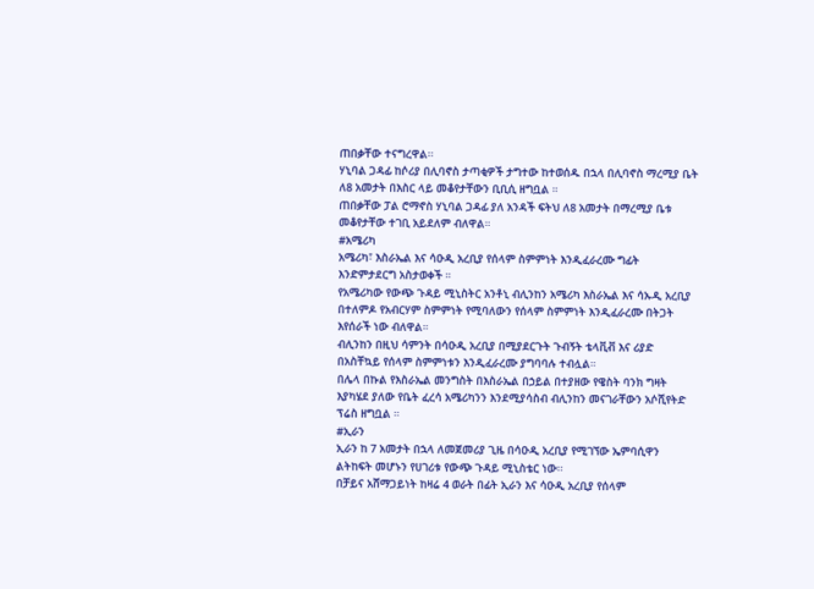ጠበቃቸው ተናግረዋል፡፡
ሃኒባል ጋዳፊ ከሶሪያ በሊባኖስ ታጣቂዎች ታግተው ከተወሰዱ በኋላ በሊባኖስ ማረሚያ ቤት ለ8 አመታት በእስር ላይ መቆየታቸውን ቢቢሲ ዘግቧል ።
ጠበቃቸው ፓል ሮማኖስ ሃኒባል ጋዳፊ ያለ አንዳች ፍትህ ለ8 አመታት በማረሚያ ቤቱ መቆየታቸው ተገቢ አይደለም ብለዋል።
#አሜሪካ
አሜሪካ፣ እስራኤል እና ሳዑዲ አረቢያ የሰላም ስምምነት እንዲፈራረሙ ግፊት እንድምታደርግ አስታወቀች ።
የአሜሪካው የውጭ ጉዳይ ሚኒስትር አንቶኒ ብሊንከን አሜሪካ እስራኤል እና ሳኡዲ አረቢያ በተለምዶ የአብርሃም ስምምነት የሚባለውን የሰላም ስምምነት እንዲፈራረሙ በትጋት እየሰራች ነው ብለዋል።
ብሊንከን በዚህ ሳምንት በሳዑዲ አረቢያ በሚያደርጉት ጉብኝት ቴላቪቭ እና ሪያድ በአስቸኳይ የሰላም ስምምነቱን እንዲፈራረሙ ያግባባሉ ተብሏል።
በሌላ በኩል የእስራኤል መንግስት በእስራኤል በኃይል በተያዘው የዌስት ባንክ ግዛት እያካሄደ ያለው የቤት ፈረሳ አሜሪካንን እንደሚያሳስብ ብሊንከን መናገራቸውን አሶሺየትድ ፕሬስ ዘግቧል ።
#ኢራን
ኢራን ከ 7 አመታት በኋላ ለመጀመሪያ ጊዜ በሳዑዲ አረቢያ የሚገኘው ኤምባሲዋን ልትከፍት መሆኑን የሀገሪቱ የውጭ ጉዳይ ሚኒስቴር ነው፡፡
በቻይና አሸማጋይነት ከዛሬ 4 ወራት በፊት ኢራን እና ሳዑዲ አረቢያ የሰላም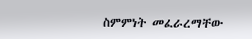ስምምነት መፈራረማቸው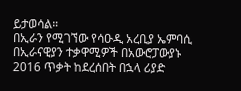ይታወሳል።
በኢራን የሚገኘው የሳዑዲ አረቢያ ኤምባሲ በኢራናዊያን ተቃዋሚዎች በአውሮፓውያኑ 2016 ጥቃት ከደረሰበት በኋላ ሪያድ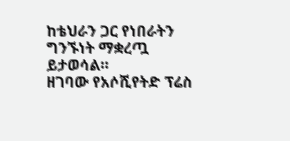ከቴህራን ጋር የነበራትን ግንኙነት ማቋረጧ ይታወሳል።
ዘገባው የአሶሺየትድ ፕሬስ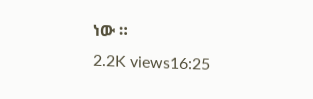ነው ።
2.2K views16:25